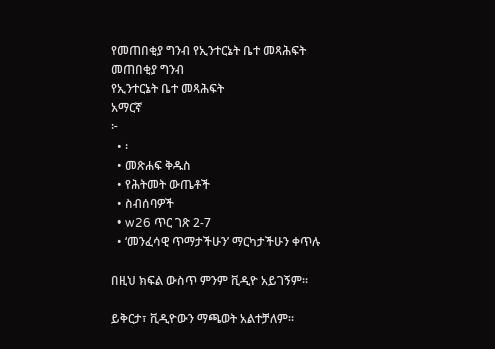የመጠበቂያ ግንብ የኢንተርኔት ቤተ መጻሕፍት
መጠበቂያ ግንብ
የኢንተርኔት ቤተ መጻሕፍት
አማርኛ
፦
  • ፡
  • መጽሐፍ ቅዱስ
  • የሕትመት ውጤቶች
  • ስብሰባዎች
  • w26 ጥር ገጽ 2-7
  • ‘መንፈሳዊ ጥማታችሁን’ ማርካታችሁን ቀጥሉ

በዚህ ክፍል ውስጥ ምንም ቪዲዮ አይገኝም።

ይቅርታ፣ ቪዲዮውን ማጫወት አልተቻለም።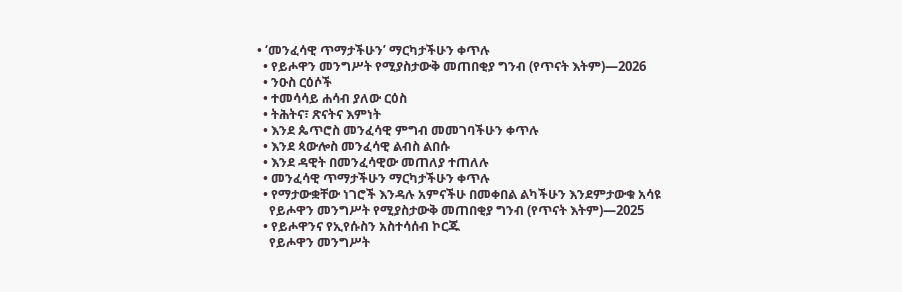• ‘መንፈሳዊ ጥማታችሁን’ ማርካታችሁን ቀጥሉ
  • የይሖዋን መንግሥት የሚያስታውቅ መጠበቂያ ግንብ (የጥናት እትም)—2026
  • ንዑስ ርዕሶች
  • ተመሳሳይ ሐሳብ ያለው ርዕስ
  • ትሕትና፣ ጽናትና እምነት
  • እንደ ጴጥሮስ መንፈሳዊ ምግብ መመገባችሁን ቀጥሉ
  • እንደ ጳውሎስ መንፈሳዊ ልብስ ልበሱ
  • እንደ ዳዊት በመንፈሳዊው መጠለያ ተጠለሉ
  • መንፈሳዊ ጥማታችሁን ማርካታችሁን ቀጥሉ
  • የማታውቋቸው ነገሮች እንዳሉ አምናችሁ በመቀበል ልካችሁን እንደምታውቁ አሳዩ
    የይሖዋን መንግሥት የሚያስታውቅ መጠበቂያ ግንብ (የጥናት እትም)—2025
  • የይሖዋንና የኢየሱስን አስተሳሰብ ኮርጁ
    የይሖዋን መንግሥት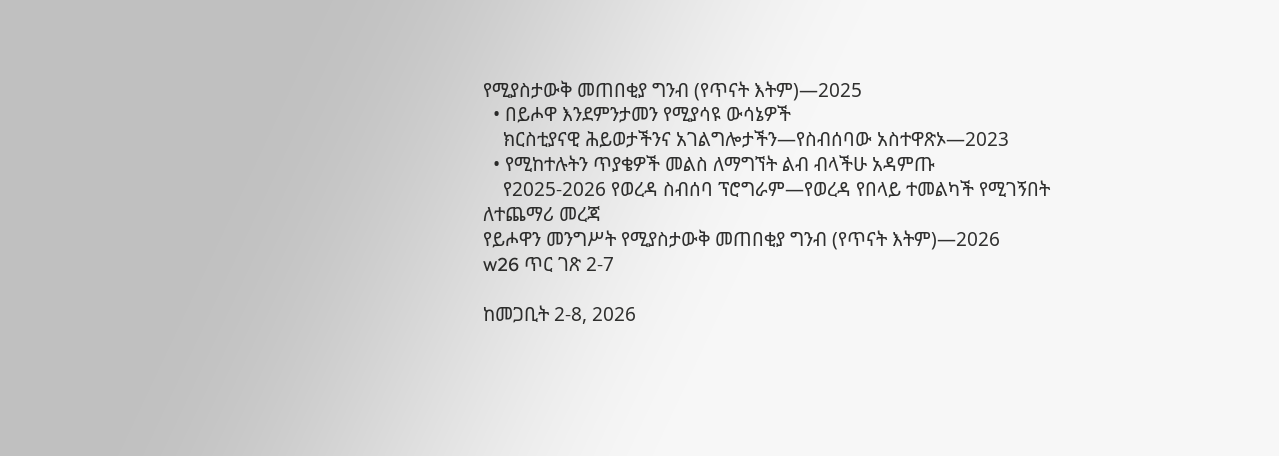የሚያስታውቅ መጠበቂያ ግንብ (የጥናት እትም)—2025
  • በይሖዋ እንደምንታመን የሚያሳዩ ውሳኔዎች
    ክርስቲያናዊ ሕይወታችንና አገልግሎታችን—የስብሰባው አስተዋጽኦ—2023
  • የሚከተሉትን ጥያቄዎች መልስ ለማግኘት ልብ ብላችሁ አዳምጡ
    የ2025-2026 የወረዳ ስብሰባ ፕሮግራም—የወረዳ የበላይ ተመልካች የሚገኝበት
ለተጨማሪ መረጃ
የይሖዋን መንግሥት የሚያስታውቅ መጠበቂያ ግንብ (የጥናት እትም)—2026
w26 ጥር ገጽ 2-7

ከመጋቢት 2-8, 2026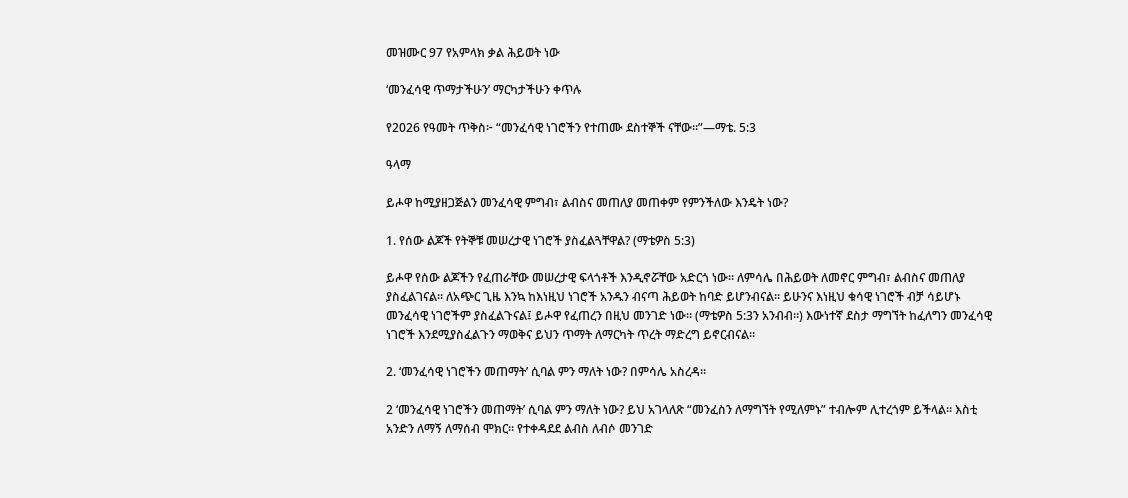መዝሙር 97 የአምላክ ቃል ሕይወት ነው

‘መንፈሳዊ ጥማታችሁን’ ማርካታችሁን ቀጥሉ

የ2026 የዓመት ጥቅስ፦ “መንፈሳዊ ነገሮችን የተጠሙ ደስተኞች ናቸው።”—ማቴ. 5:3

ዓላማ

ይሖዋ ከሚያዘጋጅልን መንፈሳዊ ምግብ፣ ልብስና መጠለያ መጠቀም የምንችለው እንዴት ነው?

1. የሰው ልጆች የትኞቹ መሠረታዊ ነገሮች ያስፈልጓቸዋል? (ማቴዎስ 5:3)

ይሖዋ የሰው ልጆችን የፈጠራቸው መሠረታዊ ፍላጎቶች እንዲኖሯቸው አድርጎ ነው። ለምሳሌ በሕይወት ለመኖር ምግብ፣ ልብስና መጠለያ ያስፈልገናል። ለአጭር ጊዜ እንኳ ከእነዚህ ነገሮች አንዱን ብናጣ ሕይወት ከባድ ይሆንብናል። ይሁንና እነዚህ ቁሳዊ ነገሮች ብቻ ሳይሆኑ መንፈሳዊ ነገሮችም ያስፈልጉናል፤ ይሖዋ የፈጠረን በዚህ መንገድ ነው። (ማቴዎስ 5:3ን አንብብ።) እውነተኛ ደስታ ማግኘት ከፈለግን መንፈሳዊ ነገሮች እንደሚያስፈልጉን ማወቅና ይህን ጥማት ለማርካት ጥረት ማድረግ ይኖርብናል።

2. ‘መንፈሳዊ ነገሮችን መጠማት’ ሲባል ምን ማለት ነው? በምሳሌ አስረዳ።

2 ‘መንፈሳዊ ነገሮችን መጠማት’ ሲባል ምን ማለት ነው? ይህ አገላለጽ “መንፈስን ለማግኘት የሚለምኑ” ተብሎም ሊተረጎም ይችላል። እስቲ አንድን ለማኝ ለማሰብ ሞክር። የተቀዳደደ ልብስ ለብሶ መንገድ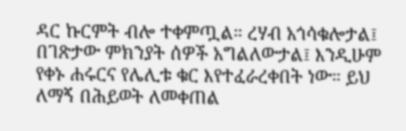ዳር ኩርምት ብሎ ተቀምጧል። ረሃብ አጎሳቁሎታል፤ በገጽታው ምክንያት ሰዎች አግልለውታል፤ እንዲሁም የቀኑ ሐሩርና የሌሊቱ ቁር እየተፈራረቀበት ነው። ይህ ለማኝ በሕይወት ለመቀጠል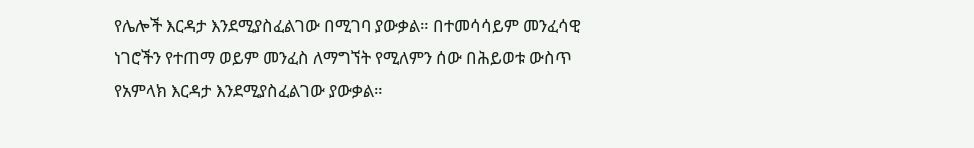የሌሎች እርዳታ እንደሚያስፈልገው በሚገባ ያውቃል። በተመሳሳይም መንፈሳዊ ነገሮችን የተጠማ ወይም መንፈስ ለማግኘት የሚለምን ሰው በሕይወቱ ውስጥ የአምላክ እርዳታ እንደሚያስፈልገው ያውቃል።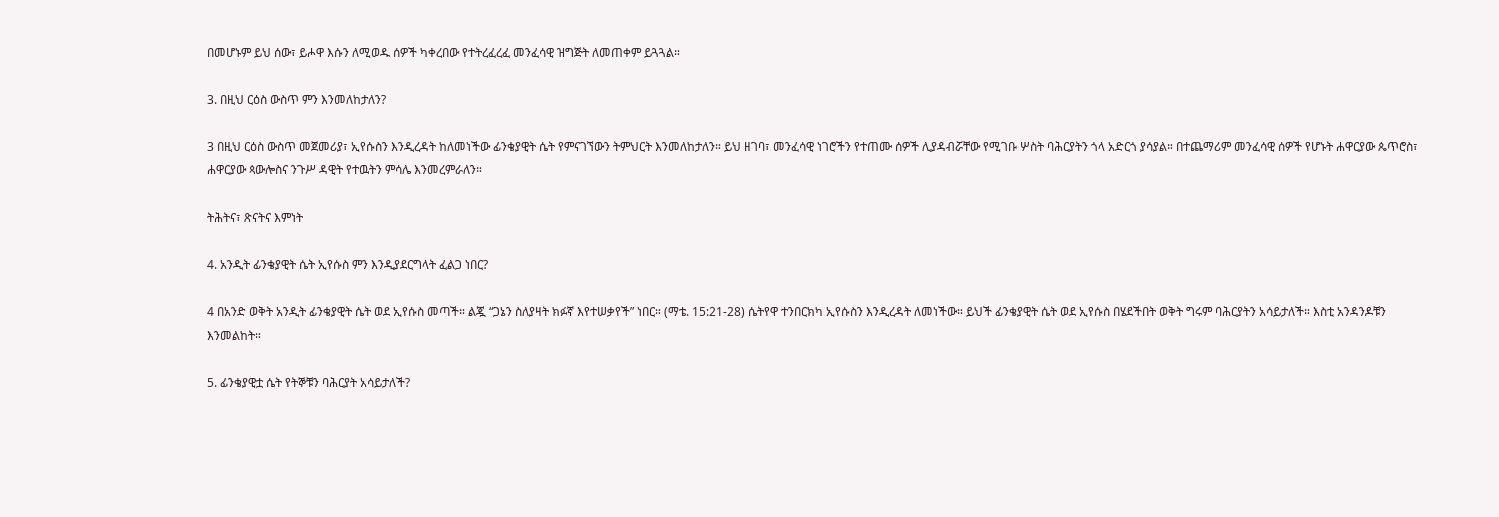በመሆኑም ይህ ሰው፣ ይሖዋ እሱን ለሚወዱ ሰዎች ካቀረበው የተትረፈረፈ መንፈሳዊ ዝግጅት ለመጠቀም ይጓጓል።

3. በዚህ ርዕስ ውስጥ ምን እንመለከታለን?

3 በዚህ ርዕስ ውስጥ መጀመሪያ፣ ኢየሱስን እንዲረዳት ከለመነችው ፊንቄያዊት ሴት የምናገኘውን ትምህርት እንመለከታለን። ይህ ዘገባ፣ መንፈሳዊ ነገሮችን የተጠሙ ሰዎች ሊያዳብሯቸው የሚገቡ ሦስት ባሕርያትን ጎላ አድርጎ ያሳያል። በተጨማሪም መንፈሳዊ ሰዎች የሆኑት ሐዋርያው ጴጥሮስ፣ ሐዋርያው ጳውሎስና ንጉሥ ዳዊት የተዉትን ምሳሌ እንመረምራለን።

ትሕትና፣ ጽናትና እምነት

4. አንዲት ፊንቄያዊት ሴት ኢየሱስ ምን እንዲያደርግላት ፈልጋ ነበር?

4 በአንድ ወቅት አንዲት ፊንቄያዊት ሴት ወደ ኢየሱስ መጣች። ልጇ “ጋኔን ስለያዛት ክፉኛ እየተሠቃየች” ነበር። (ማቴ. 15:21-28) ሴትየዋ ተንበርክካ ኢየሱስን እንዲረዳት ለመነችው። ይህች ፊንቄያዊት ሴት ወደ ኢየሱስ በሄደችበት ወቅት ግሩም ባሕርያትን አሳይታለች። እስቲ አንዳንዶቹን እንመልከት።

5. ፊንቄያዊቷ ሴት የትኞቹን ባሕርያት አሳይታለች?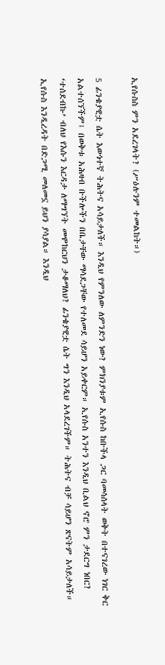ኢየሱስስ ምን አደረገላት? (ሥዕሉንም ተመልከት።)

5 ፊንቄያዊቷ ሴት እውነተኛ ትሕትና አሳይታለች። እንዲህ የምንለው ለምንድን ነው? ምክንያቱም ኢየሱስ ከቡችላ ጋር ባመሳሰላት ወቅት በተናገረው ነገር ቅር አልተሰኘችም፤ በወቅቱ አሕዛብ ቡችሎችን በቤታቸው ማሳደጋቸው የተለመደ ሳይሆን አይቀርም። ኢየሱስ አንተን እንዲህ ቢልህ ኖሮ ምን ታደርግ ነበር? ‘ተሰደብኩ’ ብለህ የእሱን እርዳታ ለማግኘት መሞከርህን ታቆማለህ? ፊንቄያዊቷ ሴት ግን እንዲህ አላደረገችም። ትሕትና ብቻ ሳይሆን ጽናትም አሳይታለች። ኢየሱስ እንዲረዳት በድጋሚ መለመኗ ይህን ያሳያል። እንዲህ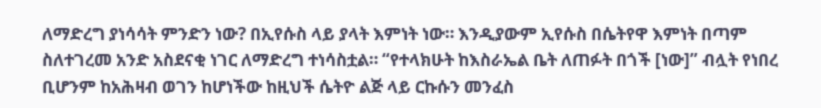ለማድረግ ያነሳሳት ምንድን ነው? በኢየሱስ ላይ ያላት እምነት ነው። እንዲያውም ኢየሱስ በሴትየዋ እምነት በጣም ስለተገረመ አንድ አስደናቂ ነገር ለማድረግ ተነሳስቷል። “የተላክሁት ከእስራኤል ቤት ለጠፉት በጎች [ነው]” ብሏት የነበረ ቢሆንም ከአሕዛብ ወገን ከሆነችው ከዚህች ሴትዮ ልጅ ላይ ርኩሱን መንፈስ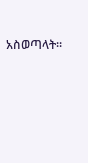አስወጣላት።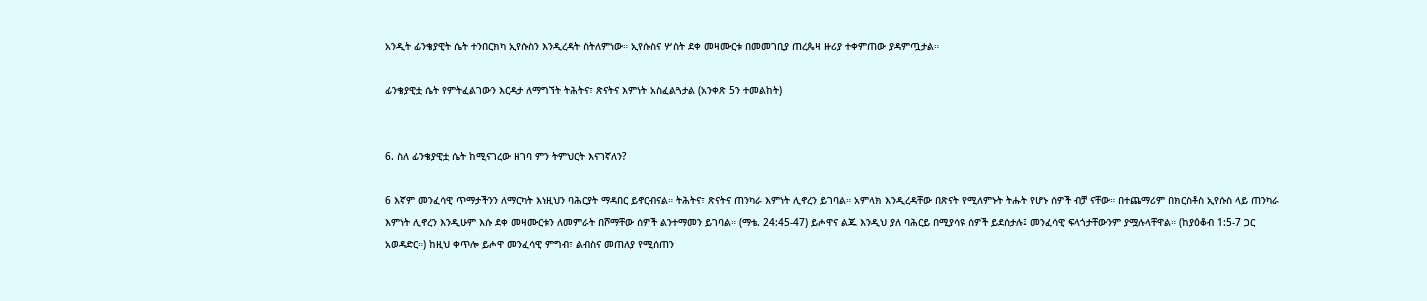አንዲት ፊንቄያዊት ሴት ተንበርክካ ኢየሱስን እንዲረዳት ስትለምነው። ኢየሱስና ሦስት ደቀ መዛሙርቱ በመመገቢያ ጠረጴዛ ዙሪያ ተቀምጠው ያዳምጧታል።

ፊንቄያዊቷ ሴት የምትፈልገውን እርዳታ ለማግኘት ትሕትና፣ ጽናትና እምነት አስፈልጓታል (አንቀጽ 5ን ተመልከት)


6. ስለ ፊንቄያዊቷ ሴት ከሚናገረው ዘገባ ምን ትምህርት እናገኛለን?

6 እኛም መንፈሳዊ ጥማታችንን ለማርካት እነዚህን ባሕርያት ማዳበር ይኖርብናል። ትሕትና፣ ጽናትና ጠንካራ እምነት ሊኖረን ይገባል። አምላክ እንዲረዳቸው በጽናት የሚለምኑት ትሑት የሆኑ ሰዎች ብቻ ናቸው። በተጨማሪም በክርስቶስ ኢየሱስ ላይ ጠንካራ እምነት ሊኖረን እንዲሁም እሱ ደቀ መዛሙርቱን ለመምራት በሾማቸው ሰዎች ልንተማመን ይገባል። (ማቴ. 24:45-47) ይሖዋና ልጁ እንዲህ ያለ ባሕርይ በሚያሳዩ ሰዎች ይደሰታሉ፤ መንፈሳዊ ፍላጎታቸውንም ያሟሉላቸዋል። (ከያዕቆብ 1:5-7 ጋር አወዳድር።) ከዚህ ቀጥሎ ይሖዋ መንፈሳዊ ምግብ፣ ልብስና መጠለያ የሚሰጠን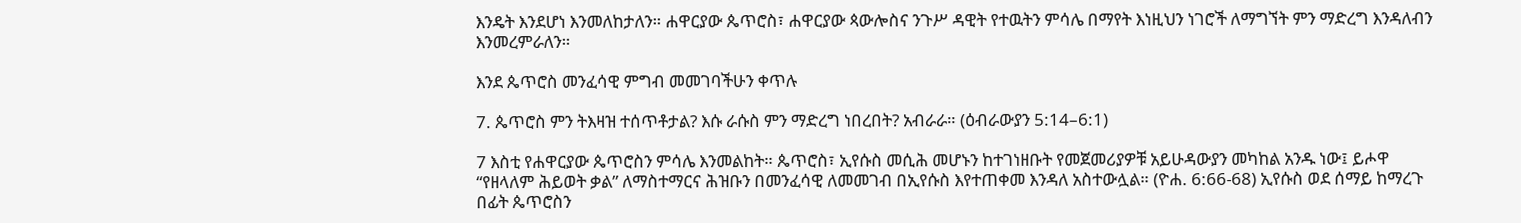እንዴት እንደሆነ እንመለከታለን። ሐዋርያው ጴጥሮስ፣ ሐዋርያው ጳውሎስና ንጉሥ ዳዊት የተዉትን ምሳሌ በማየት እነዚህን ነገሮች ለማግኘት ምን ማድረግ እንዳለብን እንመረምራለን።

እንደ ጴጥሮስ መንፈሳዊ ምግብ መመገባችሁን ቀጥሉ

7. ጴጥሮስ ምን ትእዛዝ ተሰጥቶታል? እሱ ራሱስ ምን ማድረግ ነበረበት? አብራራ። (ዕብራውያን 5:14–6:1)

7 እስቲ የሐዋርያው ጴጥሮስን ምሳሌ እንመልከት። ጴጥሮስ፣ ኢየሱስ መሲሕ መሆኑን ከተገነዘቡት የመጀመሪያዎቹ አይሁዳውያን መካከል አንዱ ነው፤ ይሖዋ “የዘላለም ሕይወት ቃል” ለማስተማርና ሕዝቡን በመንፈሳዊ ለመመገብ በኢየሱስ እየተጠቀመ እንዳለ አስተውሏል። (ዮሐ. 6:66-68) ኢየሱስ ወደ ሰማይ ከማረጉ በፊት ጴጥሮስን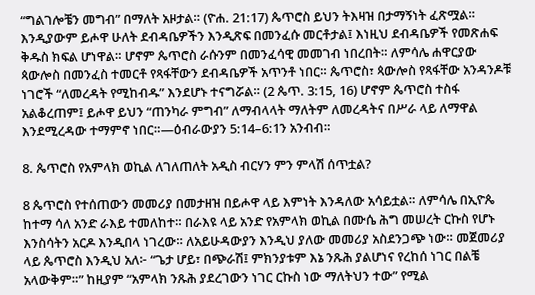“ግልገሎቼን መግብ” በማለት አዞታል። (ዮሐ. 21:17) ጴጥሮስ ይህን ትእዛዝ በታማኝነት ፈጽሟል። እንዲያውም ይሖዋ ሁለት ደብዳቤዎችን እንዲጽፍ በመንፈሱ መርቶታል፤ እነዚህ ደብዳቤዎች የመጽሐፍ ቅዱስ ክፍል ሆነዋል። ሆኖም ጴጥሮስ ራሱንም በመንፈሳዊ መመገብ ነበረበት። ለምሳሌ ሐዋርያው ጳውሎስ በመንፈስ ተመርቶ የጻፋቸውን ደብዳቤዎች አጥንቶ ነበር። ጴጥሮስ፣ ጳውሎስ የጻፋቸው አንዳንዶቹ ነገሮች “ለመረዳት የሚከብዱ” እንደሆኑ ተናግሯል። (2 ጴጥ. 3:15, 16) ሆኖም ጴጥሮስ ተስፋ አልቆረጠም፤ ይሖዋ ይህን “ጠንካራ ምግብ” ለማብላላት ማለትም ለመረዳትና በሥራ ላይ ለማዋል እንደሚረዳው ተማምኖ ነበር።—ዕብራውያን 5:14–6:1ን አንብብ።

8. ጴጥሮስ የአምላክ ወኪል ለገለጠለት አዲስ ብርሃን ምን ምላሽ ሰጥቷል?

8 ጴጥሮስ የተሰጠውን መመሪያ በመታዘዝ በይሖዋ ላይ እምነት እንዳለው አሳይቷል። ለምሳሌ በኢዮጴ ከተማ ሳለ አንድ ራእይ ተመለከተ። በራእዩ ላይ አንድ የአምላክ ወኪል በሙሴ ሕግ መሠረት ርኩስ የሆኑ እንስሳትን አርዶ እንዲበላ ነገረው። ለአይሁዳውያን እንዲህ ያለው መመሪያ አስደንጋጭ ነው። መጀመሪያ ላይ ጴጥሮስ እንዲህ አለ፦ “ጌታ ሆይ፣ በጭራሽ፤ ምክንያቱም እኔ ንጹሕ ያልሆነና የረከሰ ነገር በልቼ አላውቅም።” ከዚያም “አምላክ ንጹሕ ያደረገውን ነገር ርኩስ ነው ማለትህን ተው” የሚል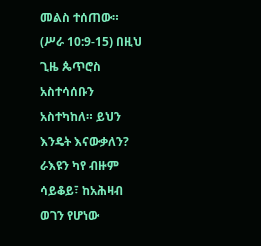መልስ ተሰጠው። (ሥራ 10:9-15) በዚህ ጊዜ ጴጥሮስ አስተሳሰቡን አስተካከለ። ይህን እንዴት እናውቃለን? ራእዩን ካየ ብዙም ሳይቆይ፣ ከአሕዛብ ወገን የሆነው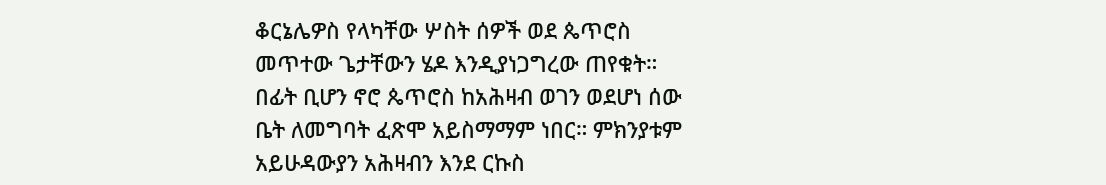ቆርኔሌዎስ የላካቸው ሦስት ሰዎች ወደ ጴጥሮስ መጥተው ጌታቸውን ሄዶ እንዲያነጋግረው ጠየቁት። በፊት ቢሆን ኖሮ ጴጥሮስ ከአሕዛብ ወገን ወደሆነ ሰው ቤት ለመግባት ፈጽሞ አይስማማም ነበር። ምክንያቱም አይሁዳውያን አሕዛብን እንደ ርኩስ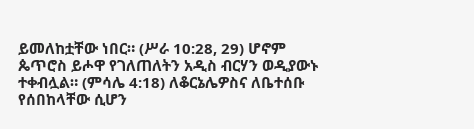ይመለከቷቸው ነበር። (ሥራ 10:28, 29) ሆኖም ጴጥሮስ ይሖዋ የገለጠለትን አዲስ ብርሃን ወዲያውኑ ተቀብሏል። (ምሳሌ 4:18) ለቆርኔሌዎስና ለቤተሰቡ የሰበከላቸው ሲሆን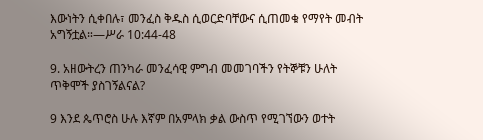እውነትን ሲቀበሉ፣ መንፈስ ቅዱስ ሲወርድባቸውና ሲጠመቁ የማየት መብት አግኝቷል።—ሥራ 10:44-48

9. አዘውትረን ጠንካራ መንፈሳዊ ምግብ መመገባችን የትኞቹን ሁለት ጥቅሞች ያስገኝልናል?

9 እንደ ጴጥሮስ ሁሉ እኛም በአምላክ ቃል ውስጥ የሚገኘውን ወተት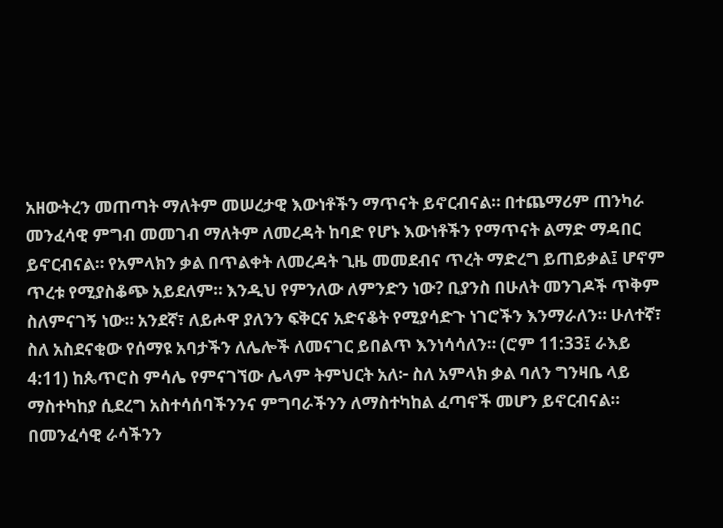አዘውትረን መጠጣት ማለትም መሠረታዊ እውነቶችን ማጥናት ይኖርብናል። በተጨማሪም ጠንካራ መንፈሳዊ ምግብ መመገብ ማለትም ለመረዳት ከባድ የሆኑ እውነቶችን የማጥናት ልማድ ማዳበር ይኖርብናል። የአምላክን ቃል በጥልቀት ለመረዳት ጊዜ መመደብና ጥረት ማድረግ ይጠይቃል፤ ሆኖም ጥረቱ የሚያስቆጭ አይደለም። እንዲህ የምንለው ለምንድን ነው? ቢያንስ በሁለት መንገዶች ጥቅም ስለምናገኝ ነው። አንደኛ፣ ለይሖዋ ያለንን ፍቅርና አድናቆት የሚያሳድጉ ነገሮችን እንማራለን። ሁለተኛ፣ ስለ አስደናቂው የሰማዩ አባታችን ለሌሎች ለመናገር ይበልጥ እንነሳሳለን። (ሮም 11:33፤ ራእይ 4:11) ከጴጥሮስ ምሳሌ የምናገኘው ሌላም ትምህርት አለ፦ ስለ አምላክ ቃል ባለን ግንዛቤ ላይ ማስተካከያ ሲደረግ አስተሳሰባችንንና ምግባራችንን ለማስተካከል ፈጣኖች መሆን ይኖርብናል። በመንፈሳዊ ራሳችንን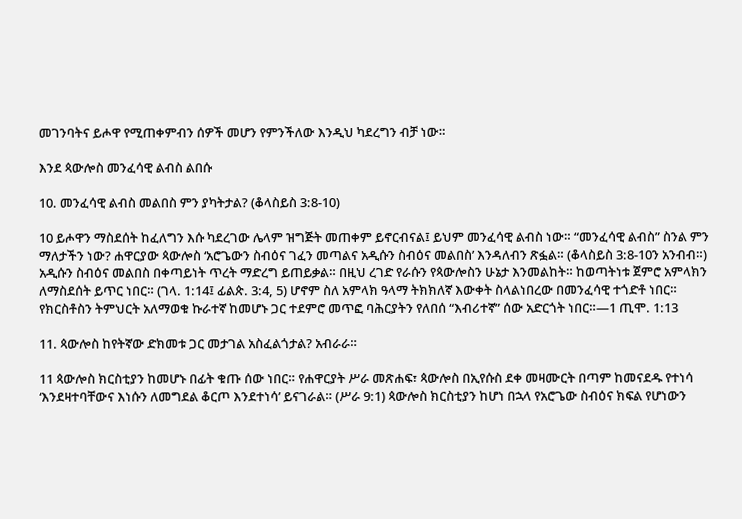መገንባትና ይሖዋ የሚጠቀምብን ሰዎች መሆን የምንችለው እንዲህ ካደረግን ብቻ ነው።

እንደ ጳውሎስ መንፈሳዊ ልብስ ልበሱ

10. መንፈሳዊ ልብስ መልበስ ምን ያካትታል? (ቆላስይስ 3:8-10)

10 ይሖዋን ማስደሰት ከፈለግን እሱ ካደረገው ሌላም ዝግጅት መጠቀም ይኖርብናል፤ ይህም መንፈሳዊ ልብስ ነው። “መንፈሳዊ ልብስ” ስንል ምን ማለታችን ነው? ሐዋርያው ጳውሎስ ‘አሮጌውን ስብዕና ገፈን መጣልና አዲሱን ስብዕና መልበስ’ እንዳለብን ጽፏል። (ቆላስይስ 3:8-10ን አንብብ።) አዲሱን ስብዕና መልበስ በቀጣይነት ጥረት ማድረግ ይጠይቃል። በዚህ ረገድ የራሱን የጳውሎስን ሁኔታ እንመልከት። ከወጣትነቱ ጀምሮ አምላክን ለማስደሰት ይጥር ነበር። (ገላ. 1:14፤ ፊልጵ. 3:4, 5) ሆኖም ስለ አምላክ ዓላማ ትክክለኛ እውቀት ስላልነበረው በመንፈሳዊ ተጎድቶ ነበር። የክርስቶስን ትምህርት አለማወቁ ኩራተኛ ከመሆኑ ጋር ተደምሮ መጥፎ ባሕርያትን የለበሰ “እብሪተኛ” ሰው አድርጎት ነበር።—1 ጢሞ. 1:13

11. ጳውሎስ ከየትኛው ድክመቱ ጋር መታገል አስፈልጎታል? አብራራ።

11 ጳውሎስ ክርስቲያን ከመሆኑ በፊት ቁጡ ሰው ነበር። የሐዋርያት ሥራ መጽሐፍ፣ ጳውሎስ በኢየሱስ ደቀ መዛሙርት በጣም ከመናደዱ የተነሳ ‘እንደዛተባቸውና እነሱን ለመግደል ቆርጦ እንደተነሳ’ ይናገራል። (ሥራ 9:1) ጳውሎስ ክርስቲያን ከሆነ በኋላ የአሮጌው ስብዕና ክፍል የሆነውን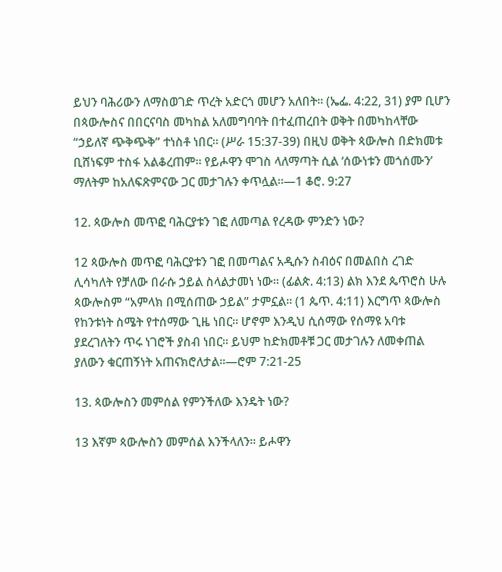ይህን ባሕሪውን ለማስወገድ ጥረት አድርጎ መሆን አለበት። (ኤፌ. 4:22, 31) ያም ቢሆን በጳውሎስና በበርናባስ መካከል አለመግባባት በተፈጠረበት ወቅት በመካከላቸው “ኃይለኛ ጭቅጭቅ” ተነስቶ ነበር። (ሥራ 15:37-39) በዚህ ወቅት ጳውሎስ በድክመቱ ቢሸነፍም ተስፋ አልቆረጠም። የይሖዋን ሞገስ ላለማጣት ሲል ‘ሰውነቱን መጎሰሙን’ ማለትም ከአለፍጽምናው ጋር መታገሉን ቀጥሏል።—1 ቆሮ. 9:27

12. ጳውሎስ መጥፎ ባሕርያቱን ገፎ ለመጣል የረዳው ምንድን ነው?

12 ጳውሎስ መጥፎ ባሕርያቱን ገፎ በመጣልና አዲሱን ስብዕና በመልበስ ረገድ ሊሳካለት የቻለው በራሱ ኃይል ስላልታመነ ነው። (ፊልጵ. 4:13) ልክ እንደ ጴጥሮስ ሁሉ ጳውሎስም “አምላክ በሚሰጠው ኃይል” ታምኗል። (1 ጴጥ. 4:11) እርግጥ ጳውሎስ የከንቱነት ስሜት የተሰማው ጊዜ ነበር። ሆኖም እንዲህ ሲሰማው የሰማዩ አባቱ ያደረገለትን ጥሩ ነገሮች ያስብ ነበር። ይህም ከድክመቶቹ ጋር መታገሉን ለመቀጠል ያለውን ቁርጠኝነት አጠናክሮለታል።—ሮም 7:21-25

13. ጳውሎስን መምሰል የምንችለው እንዴት ነው?

13 እኛም ጳውሎስን መምሰል እንችላለን። ይሖዋን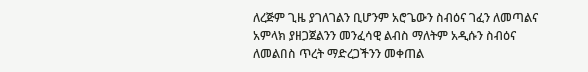ለረጅም ጊዜ ያገለገልን ቢሆንም አሮጌውን ስብዕና ገፈን ለመጣልና አምላክ ያዘጋጀልንን መንፈሳዊ ልብስ ማለትም አዲሱን ስብዕና ለመልበስ ጥረት ማድረጋችንን መቀጠል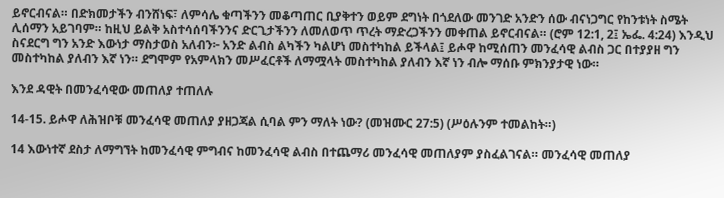ይኖርብናል። በድክመታችን ብንሸነፍ፣ ለምሳሌ ቁጣችንን መቆጣጠር ቢያቅተን ወይም ደግነት በጎደለው መንገድ አንድን ሰው ብናነጋግር የከንቱነት ስሜት ሊሰማን አይገባም። ከዚህ ይልቅ አስተሳሰባችንንና ድርጊታችንን ለመለወጥ ጥረት ማድረጋችንን መቀጠል ይኖርብናል። (ሮም 12:1, 2፤ ኤፌ. 4:24) እንዲህ ስናደርግ ግን አንድ እውነታ ማስታወስ አለብን፦ አንድ ልብስ ልካችን ካልሆነ መስተካከል ይችላል፤ ይሖዋ ከሚሰጠን መንፈሳዊ ልብስ ጋር በተያያዘ ግን መስተካከል ያለብን እኛ ነን። ደግሞም የአምላክን መሥፈርቶች ለማሟላት መስተካከል ያለብን እኛ ነን ብሎ ማሰቡ ምክንያታዊ ነው።

እንደ ዳዊት በመንፈሳዊው መጠለያ ተጠለሉ

14-15. ይሖዋ ለሕዝቦቹ መንፈሳዊ መጠለያ ያዘጋጃል ሲባል ምን ማለት ነው? (መዝሙር 27:5) (ሥዕሉንም ተመልከት።)

14 እውነተኛ ደስታ ለማግኘት ከመንፈሳዊ ምግብና ከመንፈሳዊ ልብስ በተጨማሪ መንፈሳዊ መጠለያም ያስፈልገናል። መንፈሳዊ መጠለያ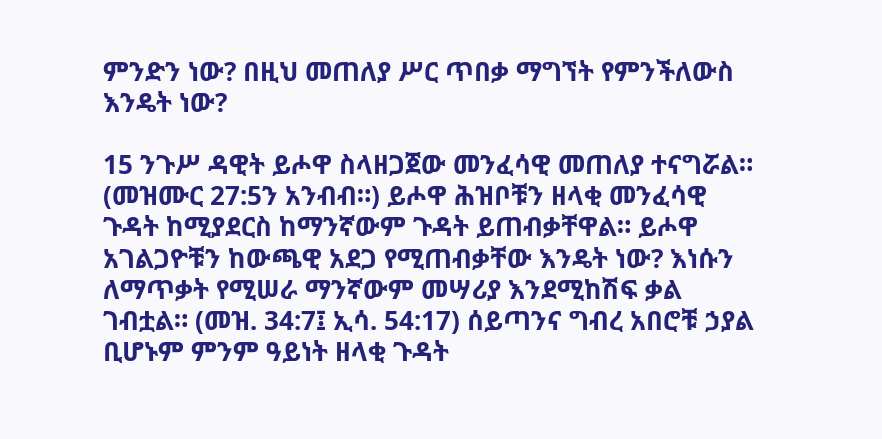ምንድን ነው? በዚህ መጠለያ ሥር ጥበቃ ማግኘት የምንችለውስ እንዴት ነው?

15 ንጉሥ ዳዊት ይሖዋ ስላዘጋጀው መንፈሳዊ መጠለያ ተናግሯል። (መዝሙር 27:5ን አንብብ።) ይሖዋ ሕዝቦቹን ዘላቂ መንፈሳዊ ጉዳት ከሚያደርስ ከማንኛውም ጉዳት ይጠብቃቸዋል። ይሖዋ አገልጋዮቹን ከውጫዊ አደጋ የሚጠብቃቸው እንዴት ነው? እነሱን ለማጥቃት የሚሠራ ማንኛውም መሣሪያ እንደሚከሽፍ ቃል ገብቷል። (መዝ. 34:7፤ ኢሳ. 54:17) ሰይጣንና ግብረ አበሮቹ ኃያል ቢሆኑም ምንም ዓይነት ዘላቂ ጉዳት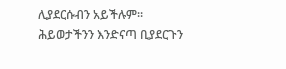ሊያደርሱብን አይችሉም። ሕይወታችንን እንድናጣ ቢያደርጉን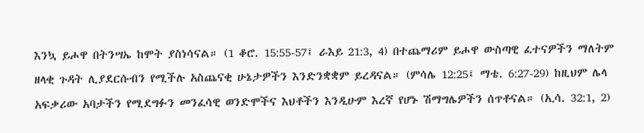እንኳ ይሖዋ በትንሣኤ ከሞት ያስነሳናል። (1 ቆሮ. 15:55-57፤ ራእይ 21:3, 4) በተጨማሪም ይሖዋ ውስጣዊ ፈተናዎችን ማለትም ዘላቂ ጉዳት ሊያደርሱብን የሚችሉ አስጨናቂ ሁኔታዎችን እንድንቋቋም ይረዳናል። (ምሳሌ 12:25፤ ማቴ. 6:27-29) ከዚህም ሌላ አፍቃሪው አባታችን የሚደግፉን መንፈሳዊ ወንድሞችና እህቶችን እንዲሁም እረኛ የሆኑ ሽማግሌዎችን ሰጥቶናል። (ኢሳ. 32:1, 2)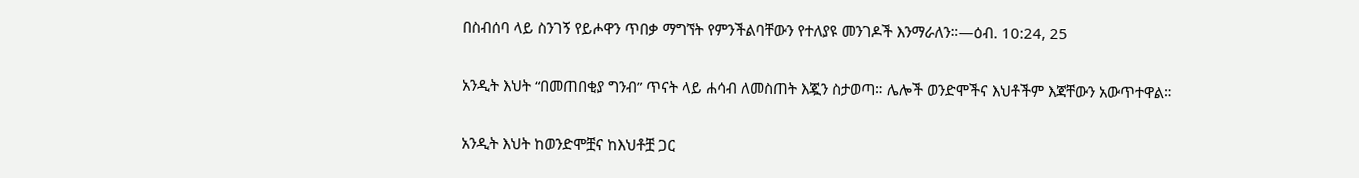በስብሰባ ላይ ስንገኝ የይሖዋን ጥበቃ ማግኘት የምንችልባቸውን የተለያዩ መንገዶች እንማራለን።—ዕብ. 10:24, 25

አንዲት እህት “በመጠበቂያ ግንብ” ጥናት ላይ ሐሳብ ለመስጠት እጇን ስታወጣ። ሌሎች ወንድሞችና እህቶችም እጃቸውን አውጥተዋል።

አንዲት እህት ከወንድሞቿና ከእህቶቿ ጋር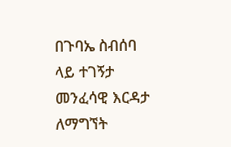በጉባኤ ስብሰባ ላይ ተገኝታ መንፈሳዊ እርዳታ ለማግኘት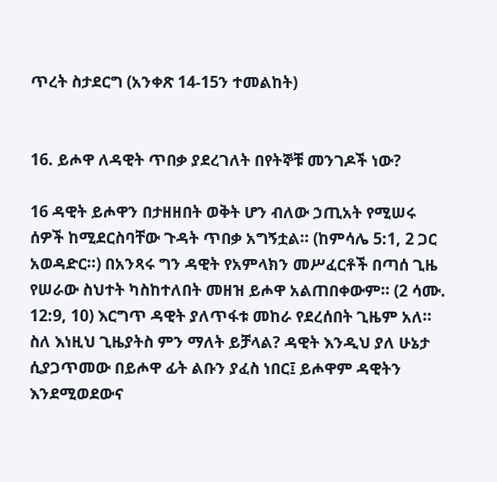ጥረት ስታደርግ (አንቀጽ 14-15ን ተመልከት)


16. ይሖዋ ለዳዊት ጥበቃ ያደረገለት በየትኞቹ መንገዶች ነው?

16 ዳዊት ይሖዋን በታዘዘበት ወቅት ሆን ብለው ኃጢአት የሚሠሩ ሰዎች ከሚደርስባቸው ጉዳት ጥበቃ አግኝቷል። (ከምሳሌ 5:1, 2 ጋር አወዳድር።) በአንጻሩ ግን ዳዊት የአምላክን መሥፈርቶች በጣሰ ጊዜ የሠራው ስህተት ካስከተለበት መዘዝ ይሖዋ አልጠበቀውም። (2 ሳሙ. 12:9, 10) እርግጥ ዳዊት ያለጥፋቱ መከራ የደረሰበት ጊዜም አለ። ስለ እነዚህ ጊዜያትስ ምን ማለት ይቻላል? ዳዊት እንዲህ ያለ ሁኔታ ሲያጋጥመው በይሖዋ ፊት ልቡን ያፈስ ነበር፤ ይሖዋም ዳዊትን እንደሚወደውና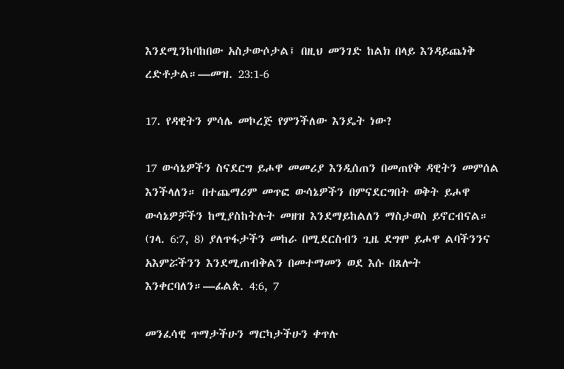እንደሚንከባከበው አስታውሶታል፤ በዚህ መንገድ ከልክ በላይ እንዳይጨነቅ ረድቶታል።—መዝ. 23:1-6

17. የዳዊትን ምሳሌ መኮረጅ የምንችለው እንዴት ነው?

17 ውሳኔዎችን ስናደርግ ይሖዋ መመሪያ እንዲሰጠን በመጠየቅ ዳዊትን መምሰል እንችላለን። በተጨማሪም መጥፎ ውሳኔዎችን በምናደርግበት ወቅት ይሖዋ ውሳኔዎቻችን ከሚያስከትሉት መዘዝ እንደማይከልለን ማስታወስ ይኖርብናል። (ገላ. 6:7, 8) ያለጥፋታችን መከራ በሚደርስብን ጊዜ ደግሞ ይሖዋ ልባችንንና አእምሯችንን እንደሚጠብቅልን በመተማመን ወደ እሱ በጸሎት እንቀርባለን።—ፊልጵ. 4:6, 7

መንፈሳዊ ጥማታችሁን ማርካታችሁን ቀጥሉ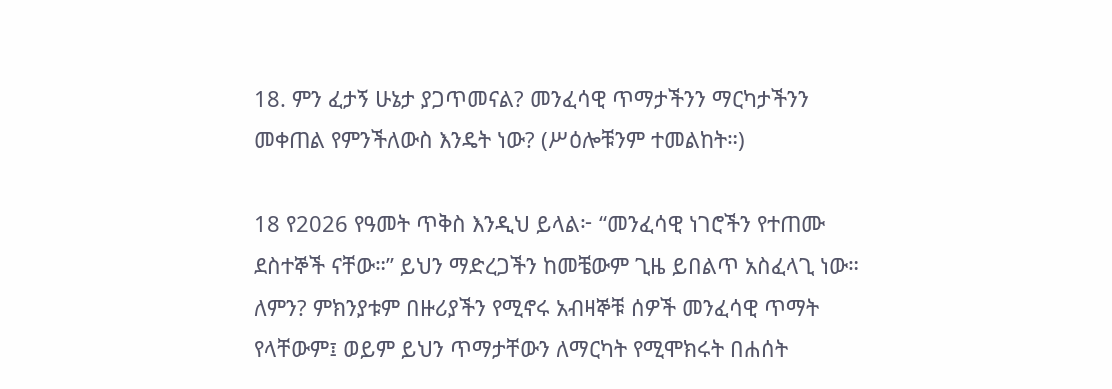18. ምን ፈታኝ ሁኔታ ያጋጥመናል? መንፈሳዊ ጥማታችንን ማርካታችንን መቀጠል የምንችለውስ እንዴት ነው? (ሥዕሎቹንም ተመልከት።)

18 የ2026 የዓመት ጥቅስ እንዲህ ይላል፦ “መንፈሳዊ ነገሮችን የተጠሙ ደስተኞች ናቸው።” ይህን ማድረጋችን ከመቼውም ጊዜ ይበልጥ አስፈላጊ ነው። ለምን? ምክንያቱም በዙሪያችን የሚኖሩ አብዛኞቹ ሰዎች መንፈሳዊ ጥማት የላቸውም፤ ወይም ይህን ጥማታቸውን ለማርካት የሚሞክሩት በሐሰት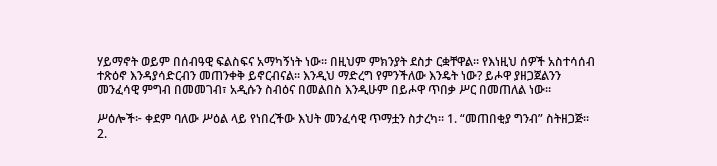ሃይማኖት ወይም በሰብዓዊ ፍልስፍና አማካኝነት ነው። በዚህም ምክንያት ደስታ ርቋቸዋል። የእነዚህ ሰዎች አስተሳሰብ ተጽዕኖ እንዳያሳድርብን መጠንቀቅ ይኖርብናል። እንዲህ ማድረግ የምንችለው እንዴት ነው? ይሖዋ ያዘጋጀልንን መንፈሳዊ ምግብ በመመገብ፣ አዲሱን ስብዕና በመልበስ እንዲሁም በይሖዋ ጥበቃ ሥር በመጠለል ነው።

ሥዕሎች፦ ቀደም ባለው ሥዕል ላይ የነበረችው እህት መንፈሳዊ ጥማቷን ስታረካ። 1. “መጠበቂያ ግንብ” ስትዘጋጅ። 2.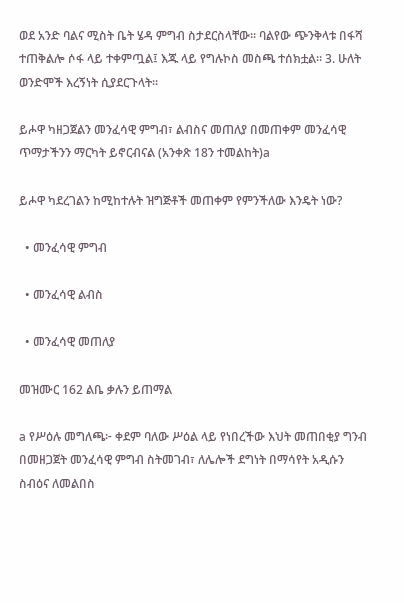ወደ አንድ ባልና ሚስት ቤት ሄዳ ምግብ ስታደርስላቸው። ባልየው ጭንቅላቱ በፋሻ ተጠቅልሎ ሶፋ ላይ ተቀምጧል፤ እጁ ላይ የግሉኮስ መስጫ ተሰክቷል። 3. ሁለት ወንድሞች እረኝነት ሲያደርጉላት።

ይሖዋ ካዘጋጀልን መንፈሳዊ ምግብ፣ ልብስና መጠለያ በመጠቀም መንፈሳዊ ጥማታችንን ማርካት ይኖርብናል (አንቀጽ 18ን ተመልከት)a

ይሖዋ ካደረገልን ከሚከተሉት ዝግጅቶች መጠቀም የምንችለው እንዴት ነው?

  • መንፈሳዊ ምግብ

  • መንፈሳዊ ልብስ

  • መንፈሳዊ መጠለያ

መዝሙር 162 ልቤ ቃሉን ይጠማል

a የሥዕሉ መግለጫ፦ ቀደም ባለው ሥዕል ላይ የነበረችው እህት መጠበቂያ ግንብ በመዘጋጀት መንፈሳዊ ምግብ ስትመገብ፣ ለሌሎች ደግነት በማሳየት አዲሱን ስብዕና ለመልበስ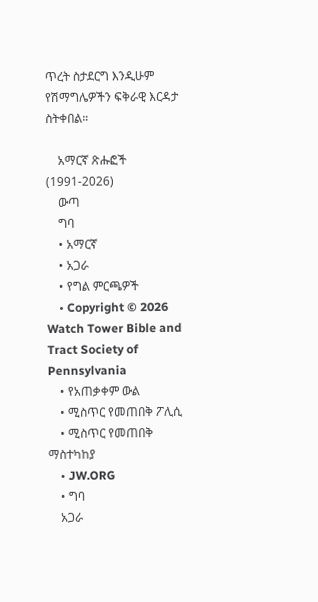ጥረት ስታደርግ እንዲሁም የሽማግሌዎችን ፍቅራዊ እርዳታ ስትቀበል።

    አማርኛ ጽሑፎች (1991-2026)
    ውጣ
    ግባ
    • አማርኛ
    • አጋራ
    • የግል ምርጫዎች
    • Copyright © 2026 Watch Tower Bible and Tract Society of Pennsylvania
    • የአጠቃቀም ውል
    • ሚስጥር የመጠበቅ ፖሊሲ
    • ሚስጥር የመጠበቅ ማስተካከያ
    • JW.ORG
    • ግባ
    አጋራ